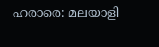ഹരാരെ: മലയാളി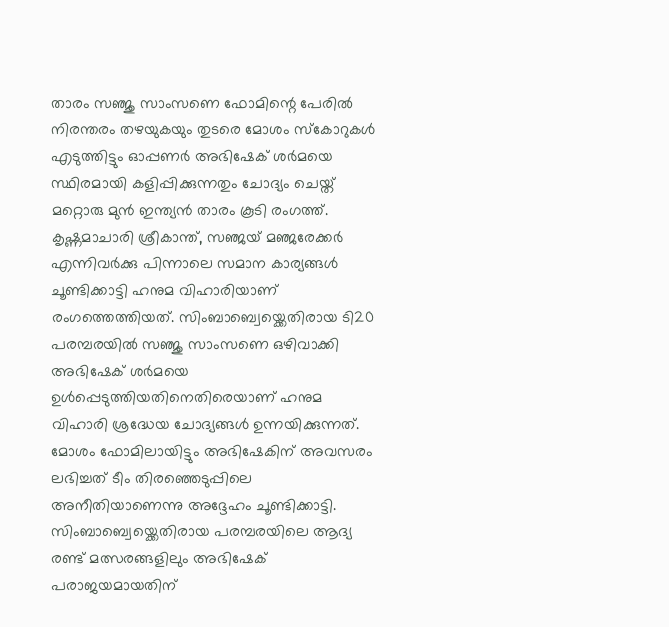താരം സഞ്ജു സാംസണെ ഫോമിന്റെ പേരിൽ നിരന്തരം തഴയുകയും തുടരെ മോശം സ്കോറുകൾ എടുത്തിട്ടും ഓപ്പണർ അഭിഷേക് ശർമയെ സ്ഥിരമായി കളിപ്പിക്കുന്നതും ചോദ്യം ചെയ്ത് മറ്റൊരു മുൻ ഇന്ത്യൻ താരം കൂടി രംഗത്ത്. കൃഷ്ണമാചാരി ശ്രീകാന്ത്, സഞ്ജയ് മഞ്ജരേക്കർ എന്നിവർക്കു പിന്നാലെ സമാന കാര്യങ്ങൾ ചൂണ്ടിക്കാട്ടി ഹനുമ വിഹാരിയാണ് രംഗത്തെത്തിയത്. സിംബാബ്വെയ്ക്കെതിരായ ടി20 പരമ്പരയിൽ സഞ്ജു സാംസണെ ഒഴിവാക്കി അഭിഷേക് ശർമയെ ഉൾപ്പെടുത്തിയതിനെതിരെയാണ് ഹനുമ വിഹാരി ശ്രദ്ധേയ ചോദ്യങ്ങൾ ഉന്നയിക്കുന്നത്. മോശം ഫോമിലായിട്ടും അഭിഷേകിന് അവസരം ലഭിച്ചത് ടീം തിരഞ്ഞെടുപ്പിലെ അനീതിയാണെന്നു അദ്ദേഹം ചൂണ്ടിക്കാട്ടി. സിംബാബ്വെയ്ക്കെതിരായ പരമ്പരയിലെ ആദ്യ രണ്ട് മത്സരങ്ങളിലും അഭിഷേക് പരാജയമായതിന്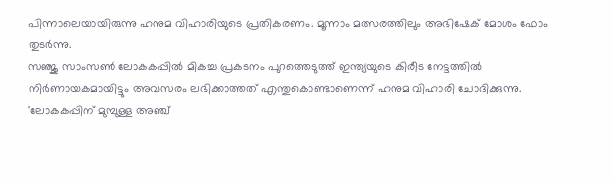പിന്നാലെയായിരുന്നു ഹനുമ വിഹാരിയുടെ പ്രതികരണം. മൂന്നാം മത്സരത്തിലും അഭിഷേക് മോശം ഫോം തുടർന്നു.
സഞ്ജു സാംസൺ ലോകകപ്പിൽ മികച്ച പ്രകടനം പുറത്തെടുത്ത് ഇന്ത്യയുടെ കിരീട നേട്ടത്തിൽ നിർണായകമായിട്ടും അവസരം ലഭിക്കാത്തത് എന്തുകൊണ്ടാണെന്ന് ഹനുമ വിഹാരി ചോദിക്കുന്നു.
'ലോകകപ്പിന് മുമ്പുള്ള അഞ്ച്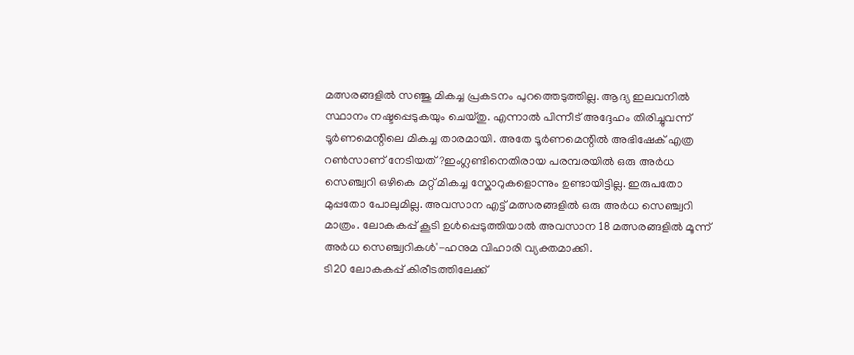മത്സരങ്ങളിൽ സഞ്ജു മികച്ച പ്രകടനം പുറത്തെടുത്തില്ല. ആദ്യ ഇലവനിൽ സ്ഥാനം നഷ്ടപ്പെടുകയും ചെയ്തു. എന്നാൽ പിന്നീട് അദ്ദേഹം തിരിച്ചുവന്ന് ടൂർണമെന്റിലെ മികച്ച താരമായി. അതേ ടൂർണമെന്റിൽ അഭിഷേക് എത്ര റൺസാണ് നേടിയത്?ഇംഗ്ലണ്ടിനെതിരായ പരമ്പരയിൽ ഒരു അർധ സെഞ്ച്വറി ഒഴികെ മറ്റ് മികച്ച സ്കോറുകളൊന്നും ഉണ്ടായിട്ടില്ല. ഇരുപതോ മുപ്പതോ പോലുമില്ല. അവസാന എട്ട് മത്സരങ്ങളിൽ ഒരു അർധ സെഞ്ച്വറി മാത്രം. ലോകകപ്പ് കൂടി ഉൾപ്പെടുത്തിയാൽ അവസാന 18 മത്സരങ്ങളിൽ മൂന്ന് അർധ സെഞ്ച്വറികൾ'-ഹനുമ വിഹാരി വ്യക്തമാക്കി.
ടി20 ലോകകപ്പ് കിരീടത്തിലേക്ക്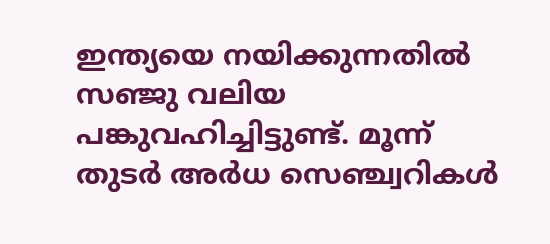ഇന്ത്യയെ നയിക്കുന്നതിൽ സഞ്ജു വലിയ പങ്കുവഹിച്ചിട്ടുണ്ട്. മൂന്ന് തുടർ അർധ സെഞ്ച്വറികൾ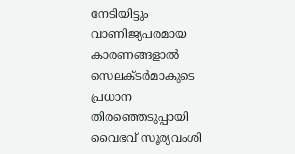നേടിയിട്ടും വാണിജ്യപരമായ കാരണങ്ങളാൽ സെലക്ടർമാകുടെ പ്രധാന തിരഞ്ഞെടുപ്പായി വൈഭവ് സൂര്യവംശി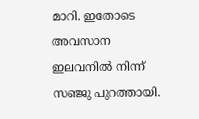മാറി. ഇതോടെ അവസാന ഇലവനിൽ നിന്ന് സഞ്ജു പുറത്തായി.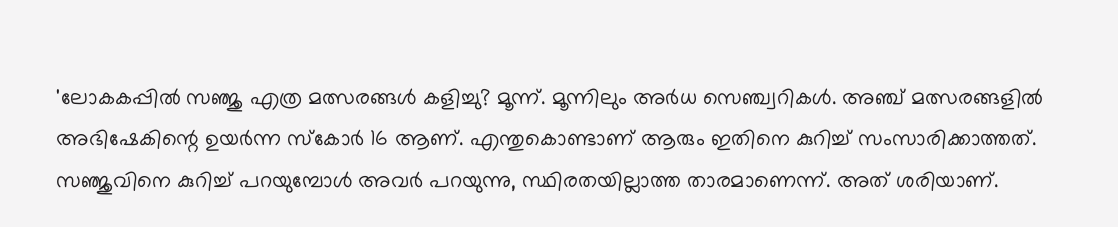'ലോകകപ്പിൽ സഞ്ജു എത്ര മത്സരങ്ങൾ കളിച്ചു? മൂന്ന്. മൂന്നിലും അർധ സെഞ്ച്വറികൾ. അഞ്ച് മത്സരങ്ങളിൽ അഭിഷേകിന്റെ ഉയർന്ന സ്കോർ 16 ആണ്. എന്തുകൊണ്ടാണ് ആരും ഇതിനെ കുറിച്ച് സംസാരിക്കാത്തത്. സഞ്ജുവിനെ കുറിച്ച് പറയുമ്പോൾ അവർ പറയുന്നു, സ്ഥിരതയില്ലാത്ത താരമാണെന്ന്. അത് ശരിയാണ്.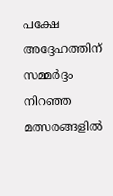പക്ഷേ അദ്ദേഹത്തിന് സമ്മർദ്ദം നിറഞ്ഞ മത്സരങ്ങളിൽ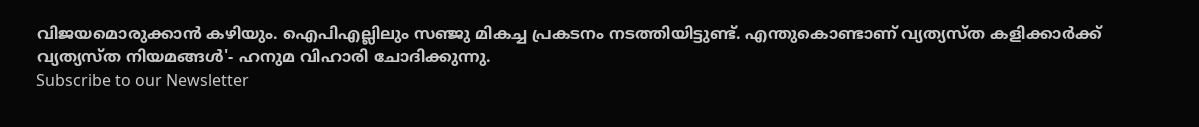വിജയമൊരുക്കാൻ കഴിയും. ഐപിഎല്ലിലും സഞ്ജു മികച്ച പ്രകടനം നടത്തിയിട്ടുണ്ട്. എന്തുകൊണ്ടാണ് വ്യത്യസ്ത കളിക്കാർക്ക് വ്യത്യസ്ത നിയമങ്ങൾ'- ഹനുമ വിഹാരി ചോദിക്കുന്നു.
Subscribe to our Newsletter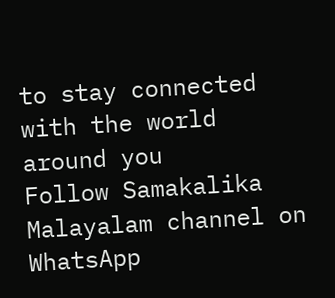to stay connected with the world around you
Follow Samakalika Malayalam channel on WhatsApp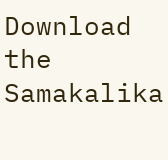Download the Samakalika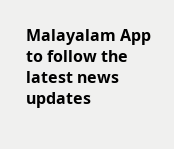Malayalam App to follow the latest news updates